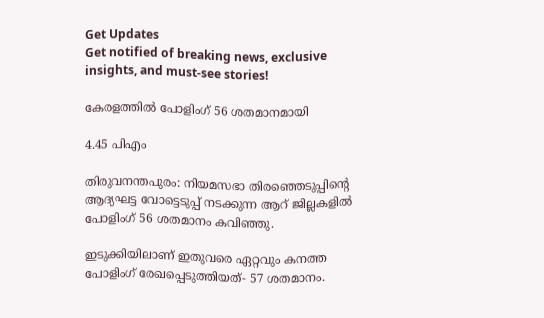Get Updates
Get notified of breaking news, exclusive insights, and must-see stories!

കേരളത്തില്‍ പോളിംഗ് 56 ശതമാനമായി

4.45 പിഎം

തിരുവനന്തപുരം: നിയമസഭാ തിരഞ്ഞെടുപ്പിന്റെ ആദ്യഘട്ട വോട്ടെടുപ്പ് നടക്കുന്ന ആറ് ജില്ലകളില്‍ പോളിംഗ് 56 ശതമാനം കവിഞ്ഞു.

ഇടുക്കിയിലാണ് ഇതുവരെ ഏറ്റവും കനത്ത പോളിംഗ് രേഖപ്പെടുത്തിയത്- 57 ശതമാനം.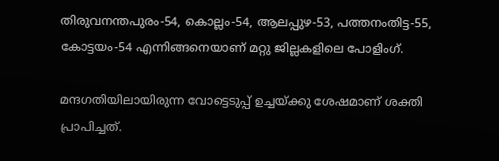തിരുവനന്തപുരം-54, കൊല്ലം-54, ആലപ്പുഴ-53, പത്തനംതിട്ട-55, കോട്ടയം-54 എന്നിങ്ങനെയാണ് മറ്റു ജില്ലകളിലെ പോളിംഗ്.

മന്ദഗതിയിലായിരുന്ന വോട്ടെടുപ്പ് ഉച്ചയ്ക്കു ശേഷമാണ് ശക്തി പ്രാപിച്ചത്.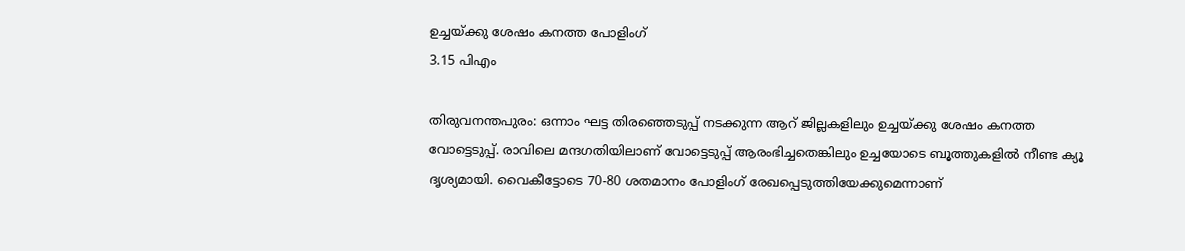ഉച്ചയ്ക്കു ശേഷം കനത്ത പോളിംഗ്
3.15 പിഎം

തിരുവനന്തപുരം: ഒന്നാം ഘട്ട തിരഞ്ഞെടുപ്പ് നടക്കുന്ന ആറ് ജില്ലകളിലും ഉച്ചയ്ക്കു ശേഷം കനത്ത വോട്ടെടുപ്പ്. രാവിലെ മന്ദഗതിയിലാണ് വോട്ടെടുപ്പ് ആരംഭിച്ചതെങ്കിലും ഉച്ചയോടെ ബൂത്തുകളില്‍ നീണ്ട ക്യൂ ദൃശ്യമായി. വൈകീട്ടോടെ 70-80 ശതമാനം പോളിംഗ് രേഖപ്പെടുത്തിയേക്കുമെന്നാണ്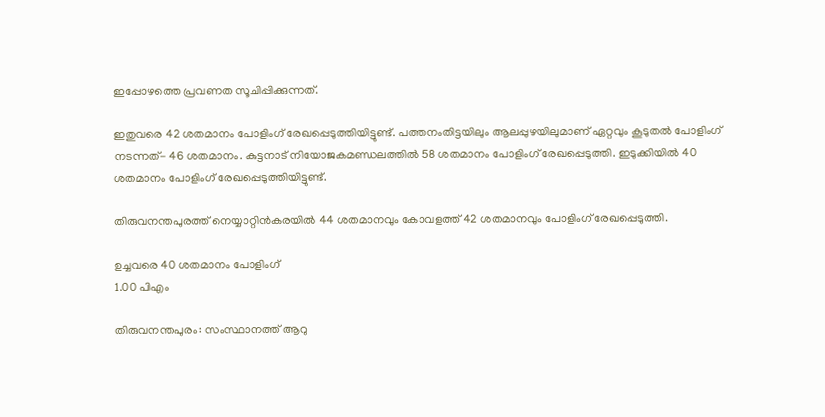ഇപ്പോഴത്തെ പ്രവണത സൂചിപ്പിക്കുന്നത്.

ഇതുവരെ 42 ശതമാനം പോളിംഗ് രേഖപ്പെടുത്തിയിട്ടുണ്ട്. പത്തനംതിട്ടയിലും ആലപ്പുഴയിലുമാണ് ഏറ്റവും കൂടുതല്‍ പോളിംഗ് നടന്നത്- 46 ശതമാനം. കുട്ടനാട് നിയോജകമണ്ഡലത്തില്‍ 58 ശതമാനം പോളിംഗ് രേഖപ്പെടുത്തി. ഇടുക്കിയില്‍ 40 ശതമാനം പോളിംഗ് രേഖപ്പെടുത്തിയിട്ടുണ്ട്.

തിരുവനന്തപുരത്ത് നെയ്യാറ്റിന്‍കരയില്‍ 44 ശതമാനവും കോവളത്ത് 42 ശതമാനവും പോളിംഗ് രേഖപ്പെടുത്തി.

ഉച്ചവരെ 40 ശതമാനം പോളിംഗ്
1.00 പിഎം

തിരുവനന്തപുരം: സംസ്ഥാനത്ത് ആറു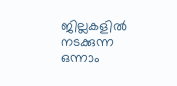ജില്ലകളില്‍ നടക്കുന്ന ഒന്നാം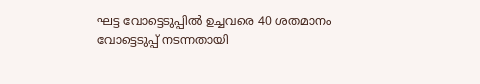ഘട്ട വോട്ടെടുപ്പില്‍ ഉച്ചവരെ 40 ശതമാനം വോട്ടെടുപ്പ് നടന്നതായി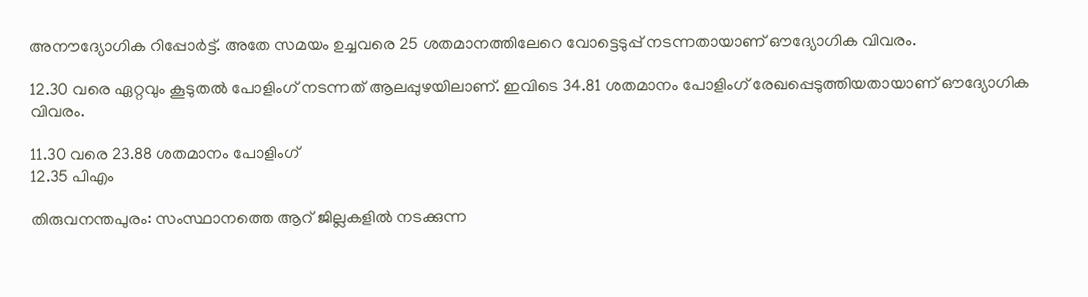അനൗദ്യോഗിക റിപ്പോര്‍ട്ട്. അതേ സമയം ഉച്ചവരെ 25 ശതമാനത്തിലേറെ വോട്ടെടുപ്പ് നടന്നതായാണ് ഔദ്യോഗിക വിവരം.

12.30 വരെ ഏറ്റവും കൂടുതല്‍ പോളിംഗ് നടന്നത് ആലപ്പുഴയിലാണ്. ഇവിടെ 34.81 ശതമാനം പോളിംഗ് രേഖപ്പെടുത്തിയതായാണ് ഔദ്യോഗിക വിവരം.

11.30 വരെ 23.88 ശതമാനം പോളിംഗ്
12.35 പിഎം

തിരുവനന്തപുരം: സംസ്ഥാനത്തെ ആറ് ജില്ലകളില്‍ നടക്കുന്ന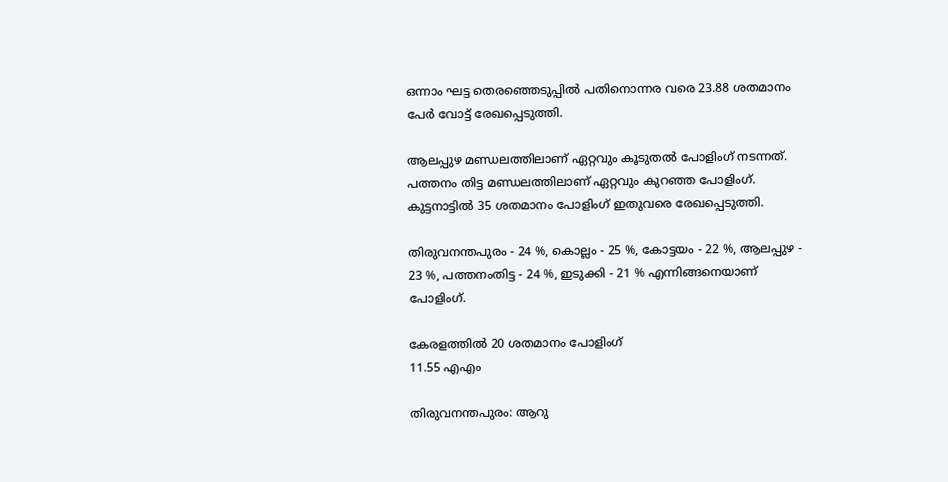ഒന്നാം ഘട്ട തെരഞ്ഞെടുപ്പില്‍ പതിനൊന്നര വരെ 23.88 ശതമാനം പേര്‍ വോട്ട് രേഖപ്പെടുത്തി.

ആലപ്പുഴ മണ്ഡലത്തിലാണ് ഏറ്റവും കൂടുതല്‍ പോളിംഗ് നടന്നത്. പത്തനം തിട്ട മണ്ഡലത്തിലാണ് ഏറ്റവും കുറഞ്ഞ പോളിംഗ്. കുട്ടനാട്ടില്‍ 35 ശതമാനം പോളിംഗ് ഇതുവരെ രേഖപ്പെടുത്തി.

തിരുവനന്തപുരം - 24 %, കൊല്ലം - 25 %, കോട്ടയം - 22 %, ആലപ്പുഴ - 23 %, പത്തനംതിട്ട - 24 %, ഇടുക്കി - 21 % എന്നിങ്ങനെയാണ് പോളിംഗ്.

കേരളത്തില്‍ 20 ശതമാനം പോളിംഗ്
11.55 എഎം

തിരുവനന്തപുരം: ആറു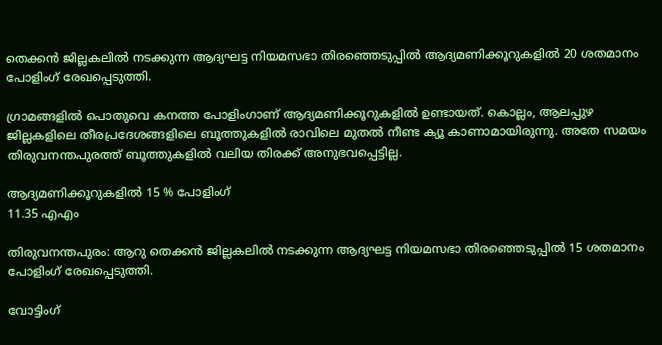തെക്കന്‍ ജില്ലകലില്‍ നടക്കുന്ന ആദ്യഘട്ട നിയമസഭാ തിരഞ്ഞെടുപ്പില്‍ ആദ്യമണിക്കൂറുകളില്‍ 20 ശതമാനം പോളിംഗ് രേഖപ്പെടുത്തി.

ഗ്രാമങ്ങളില്‍ പൊതുവെ കനത്ത പോളിംഗാണ് ആദ്യമണിക്കൂറുകളില്‍ ഉണ്ടായത്. കൊല്ലം, ആലപ്പുഴ ജില്ലകളിലെ തീരപ്രദേശങ്ങളിലെ ബൂത്തുകളില്‍ രാവിലെ മുതല്‍ നീണ്ട ക്യൂ കാണാമായിരുന്നു. അതേ സമയം തിരുവനന്തപുരത്ത് ബൂത്തുകളില്‍ വലിയ തിരക്ക് അനുഭവപ്പെട്ടില്ല.

ആദ്യമണിക്കൂറുകളില്‍ 15 % പോളിംഗ്
11.35 എഎം

തിരുവനന്തപുരം: ആറു തെക്കന്‍ ജില്ലകലില്‍ നടക്കുന്ന ആദ്യഘട്ട നിയമസഭാ തിരഞ്ഞെടുപ്പില്‍ 15 ശതമാനം പോളിംഗ് രേഖപ്പെടുത്തി.

വോട്ടിംഗ്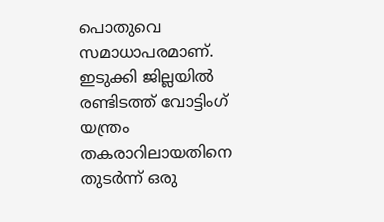പൊതുവെ സമാധാപരമാണ്. ഇടുക്കി ജില്ലയില്‍ രണ്ടിടത്ത് വോട്ടിംഗ് യന്ത്രം തകരാറിലായതിനെ തുടര്‍ന്ന് ഒരു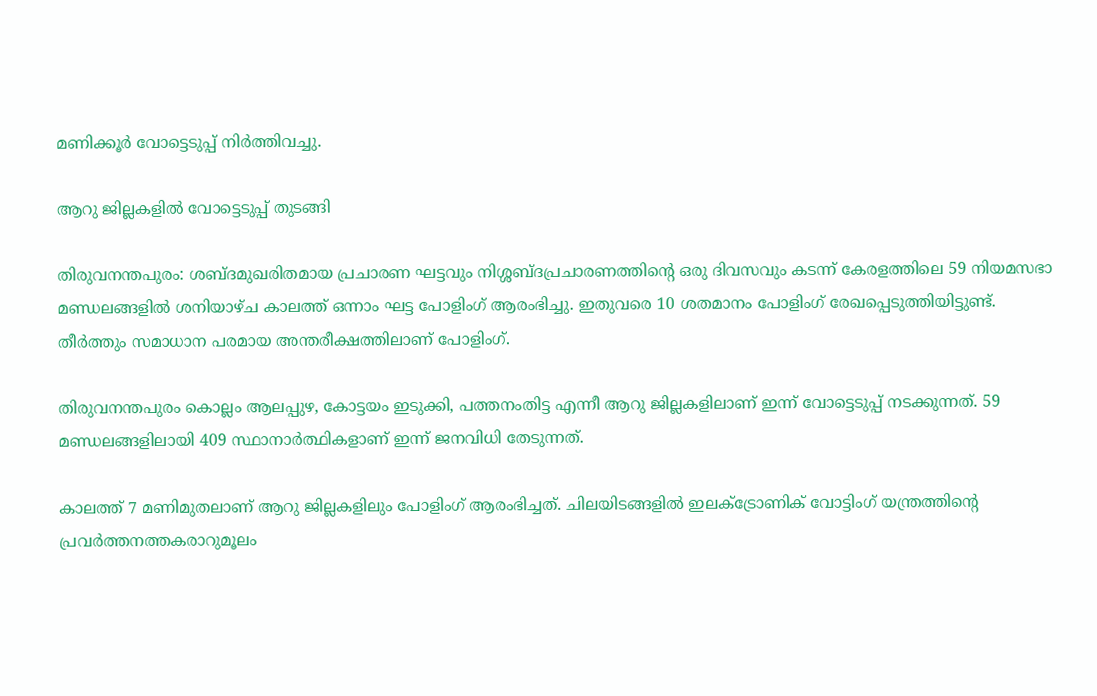മണിക്കൂര്‍ വോട്ടെടുപ്പ് നിര്‍ത്തിവച്ചു.

ആറു ജില്ലകളില്‍ വോട്ടെടുപ്പ് തുടങ്ങി

തിരുവനന്തപുരം: ശബ്ദമുഖരിതമായ പ്രചാരണ ഘട്ടവും നിശ്ശബ്ദപ്രചാരണത്തിന്റെ ഒരു ദിവസവും കടന്ന് കേരളത്തിലെ 59 നിയമസഭാ മണ്ഡലങ്ങളില്‍ ശനിയാഴ്ച കാലത്ത് ഒന്നാം ഘട്ട പോളിംഗ് ആരംഭിച്ചു. ഇതുവരെ 10 ശതമാനം പോളിംഗ് രേഖപ്പെടുത്തിയിട്ടുണ്ട്. തീര്‍ത്തും സമാധാന പരമായ അന്തരീക്ഷത്തിലാണ് പോളിംഗ്.

തിരുവനന്തപുരം കൊല്ലം ആലപ്പുഴ, കോട്ടയം ഇടുക്കി, പത്തനംതിട്ട എന്നീ ആറു ജില്ലകളിലാണ് ഇന്ന് വോട്ടെടുപ്പ് നടക്കുന്നത്. 59 മണ്ഡലങ്ങളിലായി 409 സ്ഥാനാര്‍ത്ഥികളാണ് ഇന്ന് ജനവിധി തേടുന്നത്.

കാലത്ത് 7 മണിമുതലാണ് ആറു ജില്ലകളിലും പോളിംഗ് ആരംഭിച്ചത്. ചിലയിടങ്ങളില്‍ ഇലക്ട്രോണിക് വോട്ടിംഗ് യന്ത്രത്തിന്റെ പ്രവര്‍ത്തനത്തകരാറുമൂലം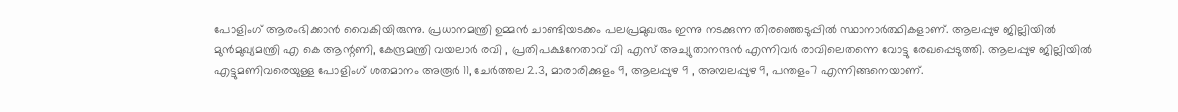പോളിംഗ് ആരംഭിക്കാന്‍ വൈകിയിരുന്നു. പ്രധാനമന്ത്രി ഉമ്മന്‍ ചാണ്ടിയടക്കം പലപ്രമുഖരും ഇന്നു നടക്കുന്ന തിരഞ്ഞെടുപ്പില്‍ സ്ഥാനാര്‍ത്ഥികളാണ്. ആലപ്പുഴ ജില്ലിയില്‍ മുന്‍മുഖ്യമന്ത്രി എ കെ ആന്റണി, കേന്ദ്രമന്ത്രി വയലാര്‍ രവി , പ്രതിപക്ഷനേതാവ് വി എസ് അച്യുതാനന്ദന്‍ എന്നിവര്‍ രാവിലെതന്നെ വോട്ടു രേഖപ്പെടുത്തി. ആലപ്പുഴ ജില്ലിയില്‍ എട്ടുമണിവരെയുള്ള പോളിംഗ് ശതമാനം അരൂര്‍ 11, ചേര്‍ത്തല 2.3, മാരാരിക്കുളം 9, ആലപ്പുഴ 9 , അമ്പലപ്പുഴ 9, പന്തളം7 എന്നിങ്ങനെയാണ്.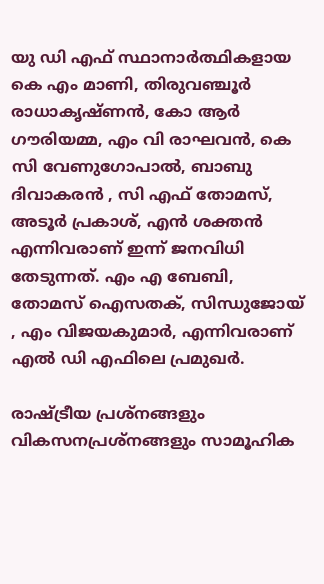യു ഡി എഫ് സ്ഥാനാര്‍ത്ഥികളായ കെ എം മാണി, തിരുവഞ്ചൂര്‍ രാധാകൃഷ്ണന്‍, കോ ആര്‍ ഗൗരിയമ്മ, എം വി രാഘവന്‍, കെ സി വേണുഗോപാല്‍, ബാബു ദിവാകരന്‍ , സി എഫ് തോമസ്, അടൂര്‍ പ്രകാശ്, എന്‍ ശക്തന്‍ എന്നിവരാണ് ഇന്ന് ജനവിധി തേടുന്നത്. എം എ ബേബി, തോമസ് ഐസതക്, സിന്ധുജോയ് , എം വിജയകുമാര്‍, എന്നിവരാണ് എല്‍ ഡി എഫിലെ പ്രമുഖര്‍.

രാഷ്ട്രീയ പ്രശ്നങ്ങളും വികസനപ്രശ്നങ്ങളും സാമൂഹിക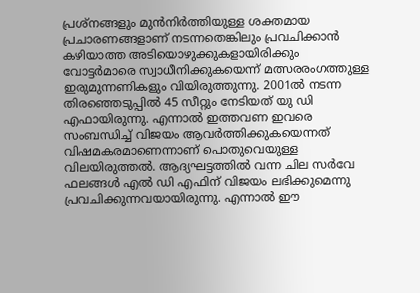പ്രശ്നങ്ങളും മുന്‍നിര്‍ത്തിയുള്ള ശക്തമായ പ്രചാരണങ്ങളാണ് നടന്നതെങ്കിലും പ്രവചിക്കാന്‍ കഴിയാത്ത അടിയൊഴുക്കുകളായിരിക്കും വോട്ടര്‍മാരെ സ്വാധീനിക്കുകയെന്ന് മത്സരരംഗത്തുള്ള ഇരുമുന്നണികളും വിയിരുത്തുന്നു. 2001ല്‍ നടന്ന തിരഞ്ഞെടുപ്പില്‍ 45 സീറ്റും നേടിയത് യു ഡി എഫായിരുന്നു. എന്നാല്‍ ഇത്തവണ ഇവരെ സംബന്ധിച്ച് വിജയം ആവര്‍ത്തിക്കുകയെന്നത് വിഷമകരമാണെന്നാണ് പൊതുവെയുള്ള വിലയിരുത്തല്‍. ആദ്യഘട്ടത്തില്‍ വന്ന ചില സര്‍വേ ഫലങ്ങള്‍ എല്‍ ഡി എഫിന് വിജയം ലഭിക്കുമെന്നു പ്രവചിക്കുന്നവയായിരുന്നു. എന്നാല്‍ ഈ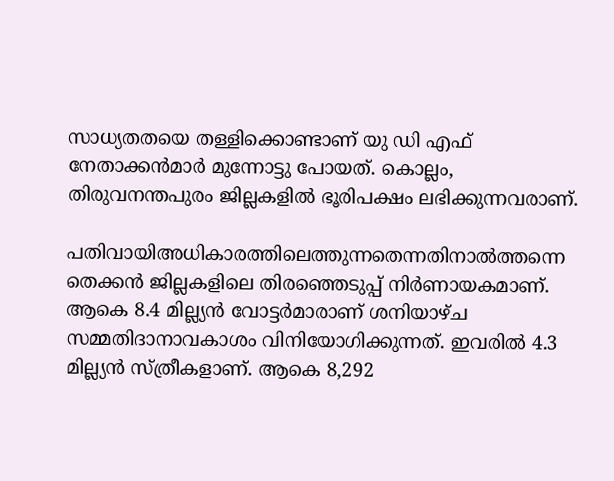സാധ്യതതയെ തള്ളിക്കൊണ്ടാണ് യു ഡി എഫ് നേതാക്കന്‍മാര്‍ മുന്നോട്ടു പോയത്. കൊല്ലം, തിരുവനന്തപുരം ജില്ലകളില്‍ ഭൂരിപക്ഷം ലഭിക്കുന്നവരാണ്.

പതിവായിഅധികാരത്തിലെത്തുന്നതെന്നതിനാല്‍ത്തന്നെ തെക്കന്‍ ജില്ലകളിലെ തിരഞ്ഞെടുപ്പ് നിര്‍ണായകമാണ്. ആകെ 8.4 മില്ല്യന്‍ വോട്ടര്‍മാരാണ് ശനിയാഴ്ച സമ്മതിദാനാവകാശം വിനിയോഗിക്കുന്നത്. ഇവരില്‍ 4.3 മില്ല്യന്‍ സ്ത്രീകളാണ്. ആകെ 8,292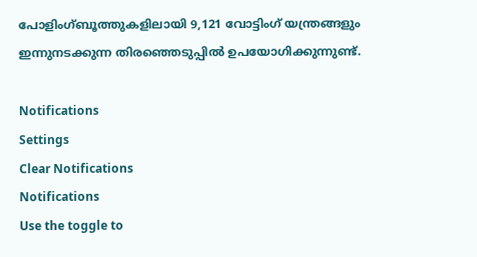പോളിംഗ്ബൂത്തുകളിലായി 9,121 വോട്ടിംഗ് യന്ത്രങ്ങളും ഇന്നുനടക്കുന്ന തിരഞ്ഞെടുപ്പില്‍ ഉപയോഗിക്കുന്നുണ്ട്.

Notifications
Settings
Clear Notifications
Notifications
Use the toggle to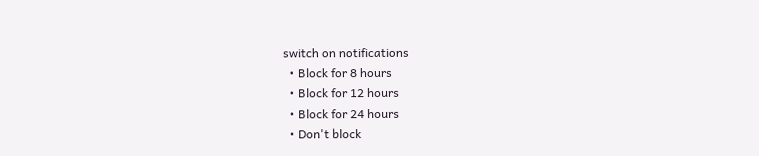switch on notifications
  • Block for 8 hours
  • Block for 12 hours
  • Block for 24 hours
  • Don't block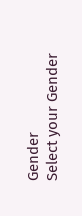Gender
Select your Gender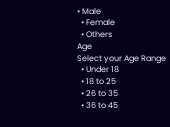• Male
  • Female
  • Others
Age
Select your Age Range
  • Under 18
  • 18 to 25
  • 26 to 35
  • 36 to 45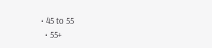• 45 to 55
  • 55+